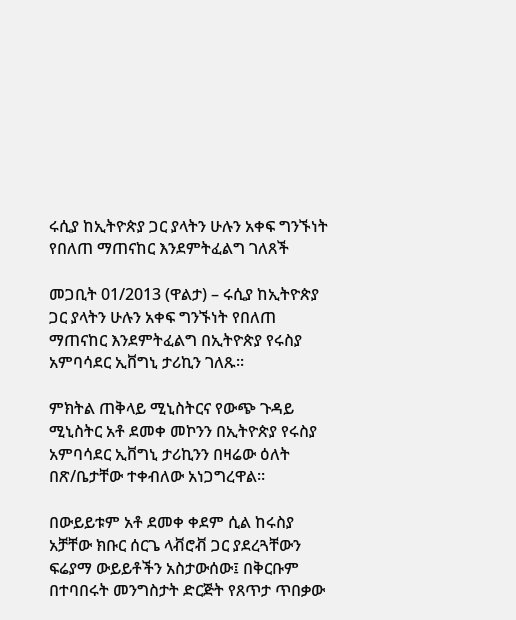ሩሲያ ከኢትዮጵያ ጋር ያላትን ሁሉን አቀፍ ግንኙነት የበለጠ ማጠናከር እንደምትፈልግ ገለጸች

መጋቢት 01/2013 (ዋልታ) – ሩሲያ ከኢትዮጵያ ጋር ያላትን ሁሉን አቀፍ ግንኙነት የበለጠ ማጠናከር እንደምትፈልግ በኢትዮጵያ የሩስያ አምባሳደር ኢቨግኒ ታሪኪን ገለጹ፡፡

ምክትል ጠቅላይ ሚኒስትርና የውጭ ጉዳይ ሚኒስትር አቶ ደመቀ መኮንን በኢትዮጵያ የሩስያ አምባሳደር ኢቨግኒ ታሪኪንን በዛሬው ዕለት በጽ/ቤታቸው ተቀብለው አነጋግረዋል።

በውይይቱም አቶ ደመቀ ቀደም ሲል ከሩስያ አቻቸው ክቡር ሰርጌ ላቭሮቭ ጋር ያደረጓቸውን ፍሬያማ ውይይቶችን አስታውሰው፤ በቅርቡም በተባበሩት መንግስታት ድርጅት የጸጥታ ጥበቃው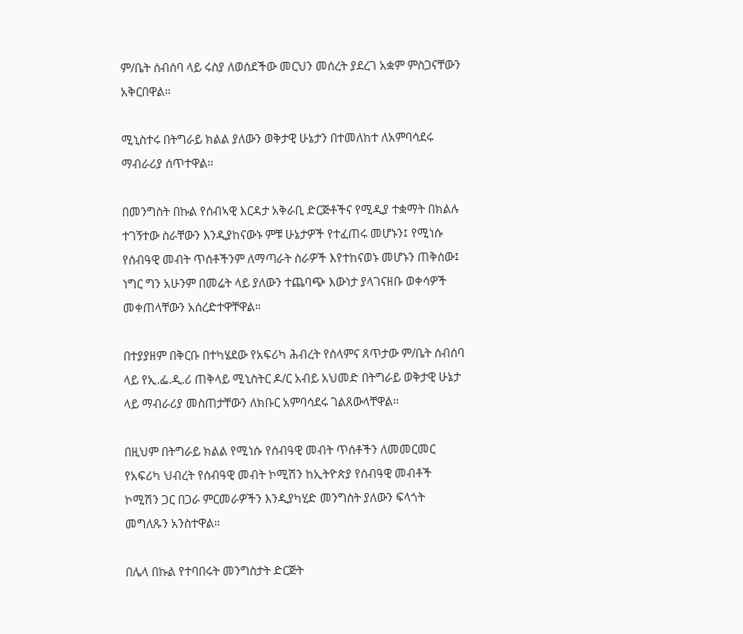ም/ቤት ሰብሰባ ላይ ሩስያ ለወሰደችው መርህን መሰረት ያደረገ አቋም ምስጋናቸውን አቅርበዋል።

ሚኒስተሩ በትግራይ ክልል ያለውን ወቅታዊ ሁኔታን በተመለከተ ለአምባሳደሩ ማብራሪያ ሰጥተዋል።

በመንግስት በኩል የሰብኣዊ እርዳታ አቅራቢ ድርጅቶችና የሚዲያ ተቋማት በክልሉ ተገኝተው ስራቸውን እንዲያከናውኑ ምቹ ሁኔታዎች የተፈጠሩ መሆኑን፤ የሚነሱ የሰብዓዊ መብት ጥሰቶችንም ለማጣራት ስራዎች እየተከናወኑ መሆኑን ጠቅሰው፤ ነግር ግን አሁንም በመሬት ላይ ያለውን ተጨባጭ እውነታ ያላገናዘቡ ወቀሳዎች መቀጠላቸውን አሰረድተዋቸዋል።

በተያያዘም በቅርቡ በተካሄደው የአፍሪካ ሕብረት የሰላምና ጸጥታው ም/ቤት ሰብሰባ ላይ የኢ.ፌ.ዲ.ሪ ጠቅላይ ሚኒስትር ዶ/ር አብይ አህመድ በትግራይ ወቅታዊ ሁኔታ ላይ ማብራሪያ መስጠታቸውን ለክቡር አምባሳደሩ ገልጸውላቸዋል።

በዚህም በትግራይ ክልል የሚነሱ የሰብዓዊ መብት ጥሰቶችን ለመመርመር የአፍሪካ ህብረት የሰብዓዊ መብት ኮሚሽን ከኢትዮጵያ የሰብዓዊ መብቶች ኮሚሽን ጋር በጋራ ምርመራዎችን እንዲያካሂድ መንግስት ያለውን ፍላጎት መግለጹን አንስተዋል።

በሌላ በኩል የተባበሩት መንግስታት ድርጅት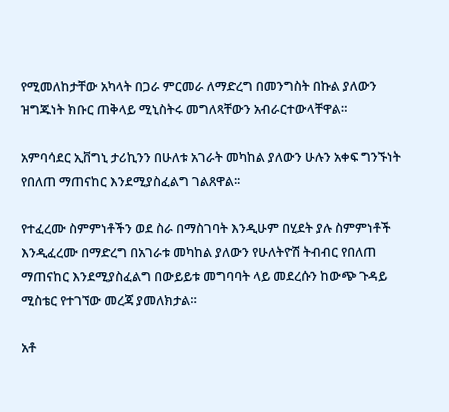የሚመለከታቸው አካላት በጋራ ምርመራ ለማድረግ በመንግስት በኩል ያለውን ዝግጁነት ክቡር ጠቅላይ ሚኒስትሩ መግለጻቸውን አብራርተውላቸዋል።

አምባሳደር ኢቨግኒ ታሪኪንን በሁለቱ አገራት መካከል ያለውን ሁሉን አቀፍ ግንኙነት የበለጠ ማጠናከር እንደሚያስፈልግ ገልጸዋል፡፡

የተፈረሙ ስምምነቶችን ወደ ስራ በማስገባት እንዲሁም በሂደት ያሉ ስምምነቶች እንዲፈረሙ በማድረግ በአገራቱ መካከል ያለውን የሁለትዮሽ ትብብር የበለጠ ማጠናከር እንደሚያስፈልግ በውይይቱ መግባባት ላይ መደረሱን ከውጭ ጉዳይ ሚስቴር የተገኘው መረጃ ያመለክታል።

አቶ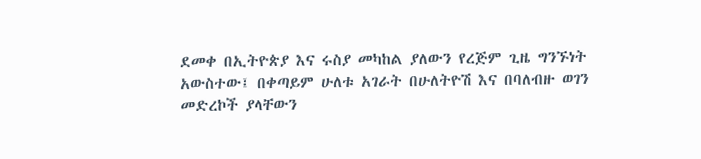ደመቀ በኢትዮጵያ እና ሩስያ መካከል ያለውን የረጅም ጊዜ ግንኙነት አውስተው፤ በቀጣይም ሁለቱ አገራት በሁለትዮሽ እና በባለብዙ ወገን መድረኮች ያላቸውን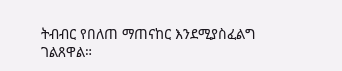ትብብር የበለጠ ማጠናከር እንደሚያስፈልግ ገልጸዋል።